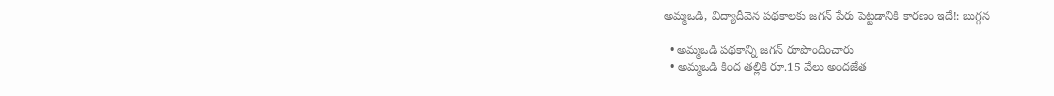అమ్మఒడి, విద్యాదీవెన పథకాలకు జగన్ పేరు పెట్టడానికి కారణం ఇదే!: బుగ్గన

  • అమ్మఒడి పథకాన్ని జగన్ రూపొందించారు
  • అమ్మఒడి కింద తల్లికి రూ.15 వేలు అందజేత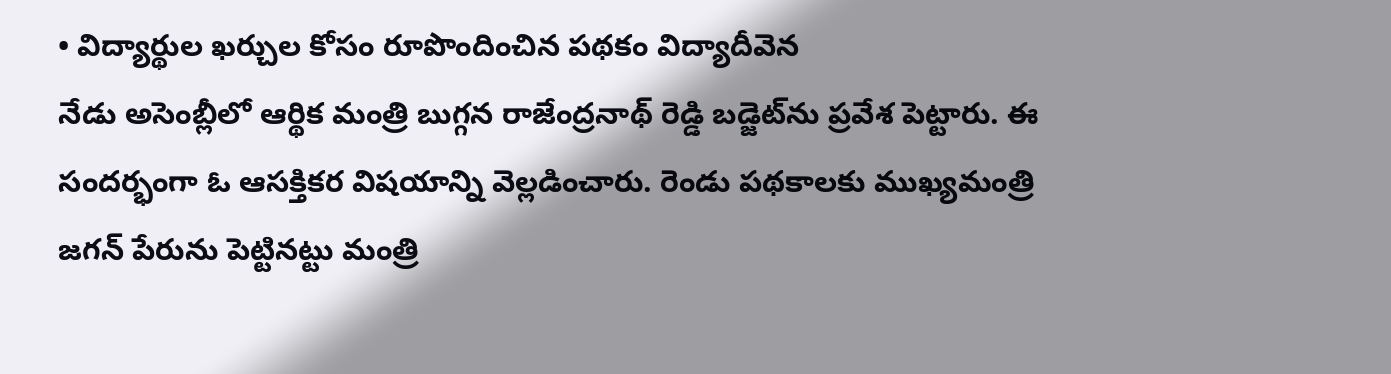• విద్యార్థుల ఖర్చుల కోసం రూపొందించిన పథకం విద్యాదీవెన
నేడు అసెంబ్లీలో ఆర్థిక మంత్రి బుగ్గన రాజేంద్రనాథ్ రెడ్డి బడ్జెట్‌ను ప్రవేశ పెట్టారు. ఈ సందర్భంగా ఓ ఆసక్తికర విషయాన్ని వెల్లడించారు. రెండు పథకాలకు ముఖ్యమంత్రి జగన్ పేరును పెట్టినట్టు మంత్రి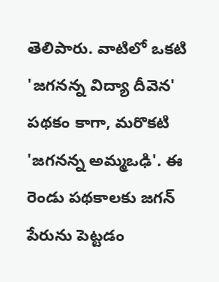తెలిపారు. వాటిలో ఒకటి 'జగనన్న విద్యా దీవెన' పథకం కాగా, మరొకటి 'జగనన్న అమ్మఒఢి'. ఈ రెండు పథకాలకు జగన్ పేరును పెట్టడం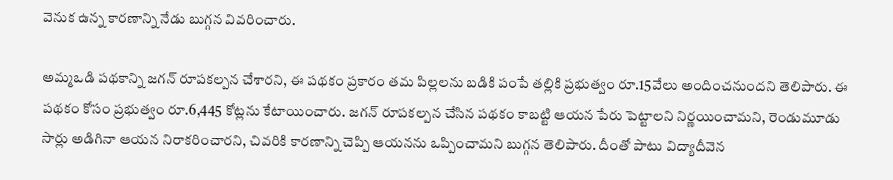వెనుక ఉన్న కారణాన్ని నేడు బుగ్గన వివరించారు.

అమ్మఒడి పథకాన్ని జగన్ రూపకల్పన చేశారని, ఈ పథకం ప్రకారం తమ పిల్లలను బడికి పంపే తల్లికి ప్రభుత్వం రూ.15వేలు అందించనుందని తెలిపారు. ఈ పథకం కోసం ప్రభుత్వం రూ.6,445 కోట్లను కేటాయించారు. జగన్ రూపకల్పన చేసిన పథకం కాబట్టి ఆయన పేరు పెట్టాలని నిర్ణయించామని, రెండుమూడు సార్లు అడిగినా ఆయన నిరాకరించారని, చివరికి కారణాన్ని చెప్పి ఆయనను ఒప్పించామని బుగ్గన తెలిపారు. దీంతో పాటు విద్యాదీవెన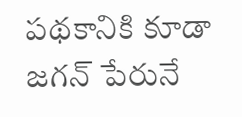పథకానికి కూడా జగన్ పేరునే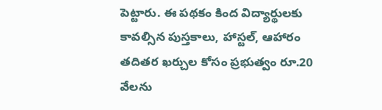పెట్టారు. ఈ పథకం కింద విద్యార్థులకు కావల్సిన పుస్తకాలు, హాస్టల్, ఆహారం తదితర ఖర్చుల కోసం ప్రభుత్వం రూ.20 వేలను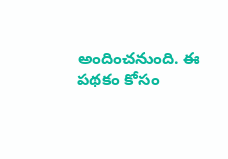అందించనుంది. ఈ పథకం కోసం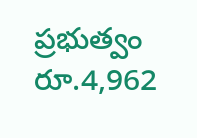ప్రభుత్వం రూ.4,962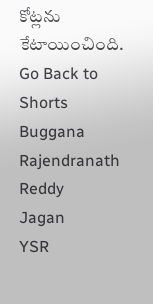కోట్లను కేటాయించింది.
Go Back to Shorts
Buggana Rajendranath Reddy
Jagan
YSR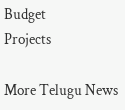Budget
Projects

More Telugu News